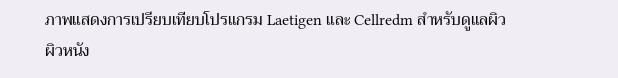ภาพแสดงการเปรียบเทียบโปรแกรม Laetigen และ Cellredm สำหรับดูแลผิว
ผิวหนัง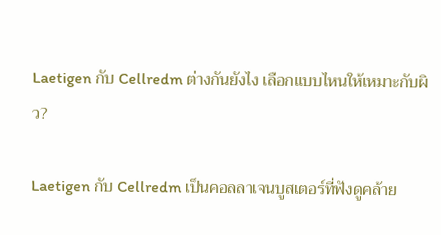Laetigen กับ Cellredm ต่างกันยังไง เลือกแบบไหนให้เหมาะกับผิว?

Laetigen กับ Cellredm เป็นคอลลาเจนบูสเตอร์ที่ฟังดูคล้าย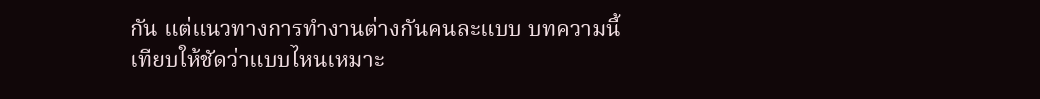กัน แต่แนวทางการทำงานต่างกันคนละแบบ บทความนี้เทียบให้ชัดว่าแบบไหนเหมาะ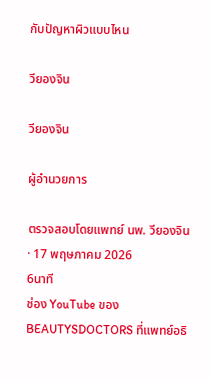กับปัญหาผิวแบบไหน

วียองจิน

วียองจิน

ผู้อำนวยการ

ตรวจสอบโดยแพทย์ นพ. วียองจิน · 17 พฤษภาคม 2026
6นาที
ช่อง YouTube ของ BEAUTYSDOCTORS ที่แพทย์อธิ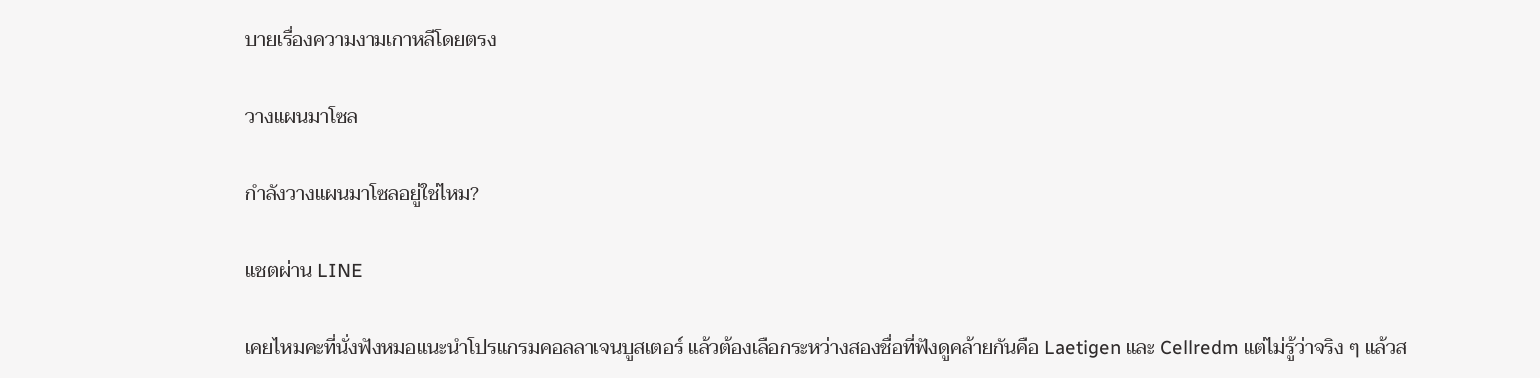บายเรื่องความงามเกาหลีโดยตรง

วางแผนมาโซล

กำลังวางแผนมาโซลอยู่ใช่ไหม?

แชตผ่าน LINE

เคยไหมคะที่นั่งฟังหมอแนะนำโปรแกรมคอลลาเจนบูสเตอร์ แล้วต้องเลือกระหว่างสองชื่อที่ฟังดูคล้ายกันคือ Laetigen และ Cellredm แต่ไม่รู้ว่าจริง ๆ แล้วส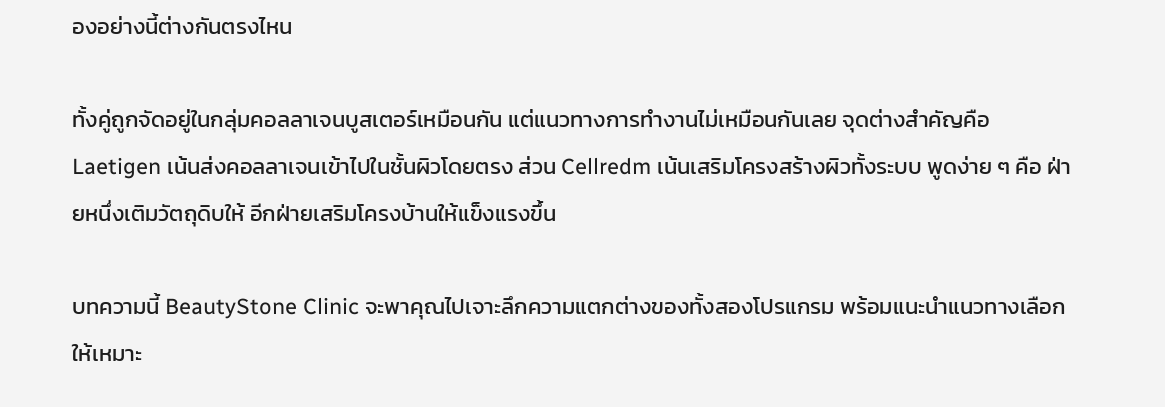องอย่างนี้ต่างกันตรงไหน

ทั้งคู่ถูกจัดอยู่ในกลุ่มคอลลาเจนบูสเตอร์เหมือนกัน แต่แนวทางการทำงานไม่เหมือนกันเลย จุดต่างสำคัญคือ Laetigen เน้นส่งคอลลาเจนเข้าไปในชั้นผิวโดยตรง ส่วน Cellredm เน้นเสริมโครงสร้างผิวทั้งระบบ พูดง่าย ๆ คือ ฝ่ายหนึ่งเติมวัตถุดิบให้ อีกฝ่ายเสริมโครงบ้านให้แข็งแรงขึ้น

บทความนี้ BeautyStone Clinic จะพาคุณไปเจาะลึกความแตกต่างของทั้งสองโปรแกรม พร้อมแนะนำแนวทางเลือกให้เหมาะ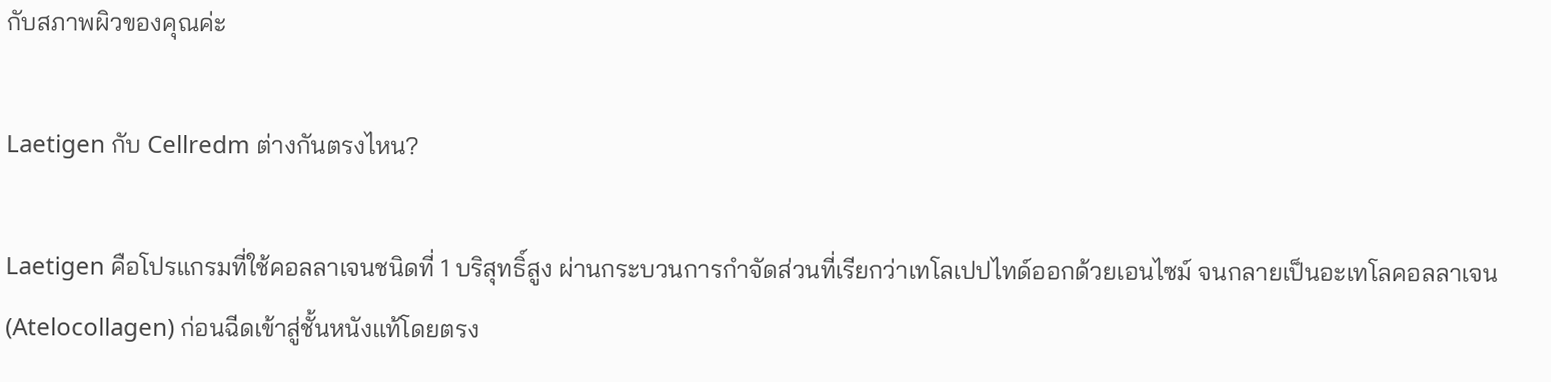กับสภาพผิวของคุณค่ะ

Laetigen กับ Cellredm ต่างกันตรงไหน?

Laetigen คือโปรแกรมที่ใช้คอลลาเจนชนิดที่ 1 บริสุทธิ์สูง ผ่านกระบวนการกำจัดส่วนที่เรียกว่าเทโลเปปไทด์ออกด้วยเอนไซม์ จนกลายเป็นอะเทโลคอลลาเจน (Atelocollagen) ก่อนฉีดเข้าสู่ชั้นหนังแท้โดยตรง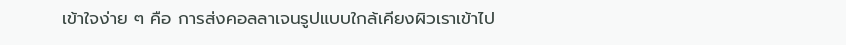เข้าใจง่าย ๆ คือ การส่งคอลลาเจนรูปแบบใกล้เคียงผิวเราเข้าไป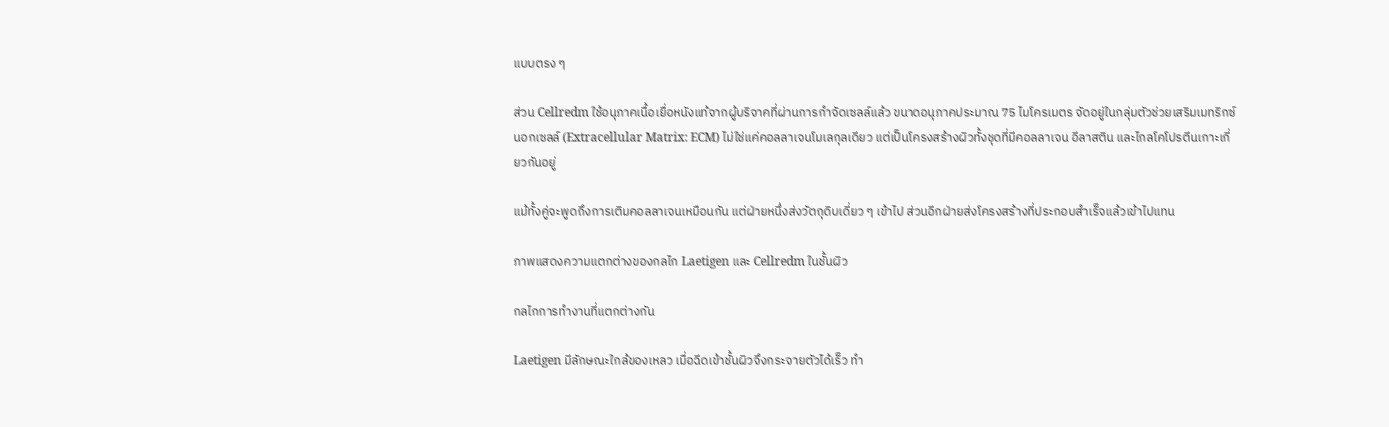แบบตรง ๆ

ส่วน Cellredm ใช้อนุภาคเนื้อเยื่อหนังแท้จากผู้บริจาคที่ผ่านการกำจัดเซลล์แล้ว ขนาดอนุภาคประมาณ 75 ไมโครเมตร จัดอยู่ในกลุ่มตัวช่วยเสริมเมทริกซ์นอกเซลล์ (Extracellular Matrix: ECM) ไม่ใช่แค่คอลลาเจนโมเลกุลเดียว แต่เป็นโครงสร้างผิวทั้งชุดที่มีคอลลาเจน อีลาสติน และไกลโคโปรตีนเกาะเกี่ยวกันอยู่

แม้ทั้งคู่จะพูดถึงการเติมคอลลาเจนเหมือนกัน แต่ฝ่ายหนึ่งส่งวัตถุดิบเดี่ยว ๆ เข้าไป ส่วนอีกฝ่ายส่งโครงสร้างที่ประกอบสำเร็จแล้วเข้าไปแทน

ภาพแสดงความแตกต่างของกลไก Laetigen และ Cellredm ในชั้นผิว

กลไกการทำงานที่แตกต่างกัน

Laetigen มีลักษณะใกล้ของเหลว เมื่อฉีดเข้าชั้นผิวจึงกระจายตัวได้เร็ว ทำ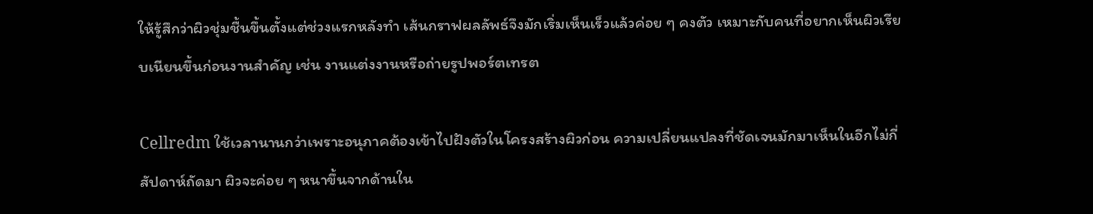ให้รู้สึกว่าผิวชุ่มชื้นขึ้นตั้งแต่ช่วงแรกหลังทำ เส้นกราฟผลลัพธ์จึงมักเริ่มเห็นเร็วแล้วค่อย ๆ คงตัว เหมาะกับคนที่อยากเห็นผิวเรียบเนียนขึ้นก่อนงานสำคัญ เช่น งานแต่งงานหรือถ่ายรูปพอร์ตเทรต

Cellredm ใช้เวลานานกว่าเพราะอนุภาคต้องเข้าไปฝังตัวในโครงสร้างผิวก่อน ความเปลี่ยนแปลงที่ชัดเจนมักมาเห็นในอีกไม่กี่สัปดาห์ถัดมา ผิวจะค่อย ๆ หนาขึ้นจากด้านใน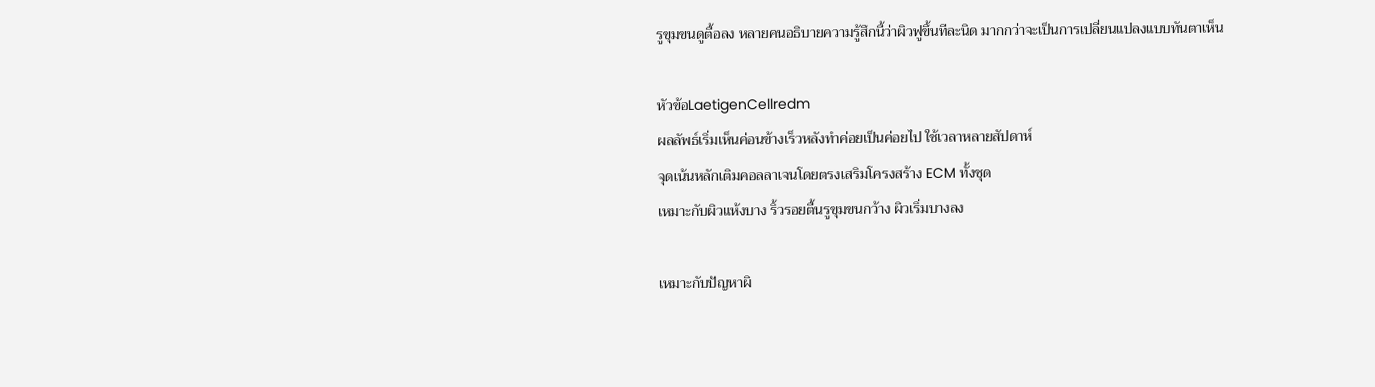รูขุมขนดูตื้อลง หลายคนอธิบายความรู้สึกนี้ว่าผิวฟูขึ้นทีละนิด มากกว่าจะเป็นการเปลี่ยนแปลงแบบทันตาเห็น

หัวข้อLaetigenCellredm
ผลลัพธ์เริ่มเห็นค่อนข้างเร็วหลังทำค่อยเป็นค่อยไป ใช้เวลาหลายสัปดาห์
จุดเน้นหลักเติมคอลลาเจนโดยตรงเสริมโครงสร้าง ECM ทั้งชุด
เหมาะกับผิวแห้งบาง ริ้วรอยตื้นรูขุมขนกว้าง ผิวเริ่มบางลง

เหมาะกับปัญหาผิ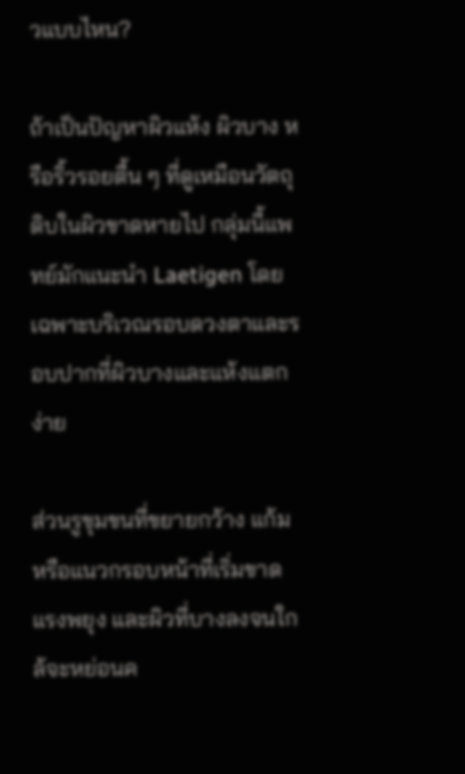วแบบไหน?

ถ้าเป็นปัญหาผิวแห้ง ผิวบาง หรือริ้วรอยตื้น ๆ ที่ดูเหมือนวัตถุดิบในผิวขาดหายไป กลุ่มนี้แพทย์มักแนะนำ Laetigen โดยเฉพาะบริเวณรอบดวงตาและรอบปากที่ผิวบางและแห้งแตกง่าย

ส่วนรูขุมขนที่ขยายกว้าง แก้มหรือแนวกรอบหน้าที่เริ่มขาดแรงพยุง และผิวที่บางลงจนใกล้จะหย่อนค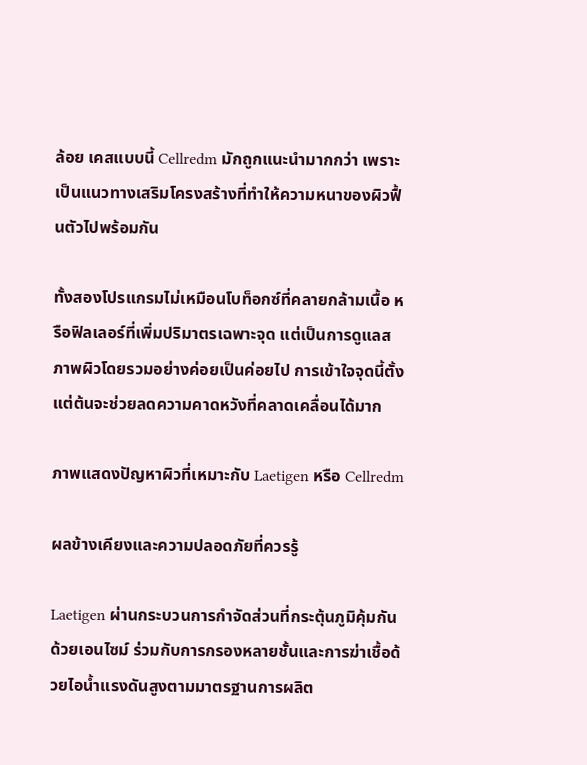ล้อย เคสแบบนี้ Cellredm มักถูกแนะนำมากกว่า เพราะเป็นแนวทางเสริมโครงสร้างที่ทำให้ความหนาของผิวฟื้นตัวไปพร้อมกัน

ทั้งสองโปรแกรมไม่เหมือนโบท็อกซ์ที่คลายกล้ามเนื้อ หรือฟิลเลอร์ที่เพิ่มปริมาตรเฉพาะจุด แต่เป็นการดูแลสภาพผิวโดยรวมอย่างค่อยเป็นค่อยไป การเข้าใจจุดนี้ตั้งแต่ต้นจะช่วยลดความคาดหวังที่คลาดเคลื่อนได้มาก

ภาพแสดงปัญหาผิวที่เหมาะกับ Laetigen หรือ Cellredm

ผลข้างเคียงและความปลอดภัยที่ควรรู้

Laetigen ผ่านกระบวนการกำจัดส่วนที่กระตุ้นภูมิคุ้มกันด้วยเอนไซม์ ร่วมกับการกรองหลายชั้นและการฆ่าเชื้อด้วยไอน้ำแรงดันสูงตามมาตรฐานการผลิต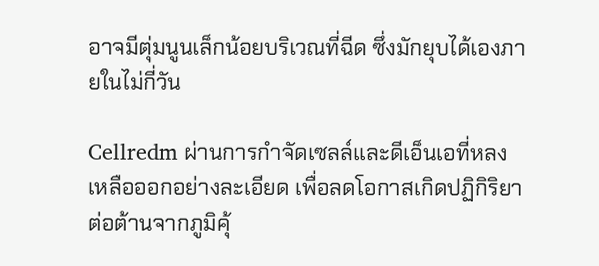อาจมีตุ่มนูนเล็กน้อยบริเวณที่ฉีด ซึ่งมักยุบได้เองภายในไม่กี่วัน

Cellredm ผ่านการกำจัดเซลล์และดีเอ็นเอที่หลงเหลือออกอย่างละเอียด เพื่อลดโอกาสเกิดปฏิกิริยาต่อต้านจากภูมิคุ้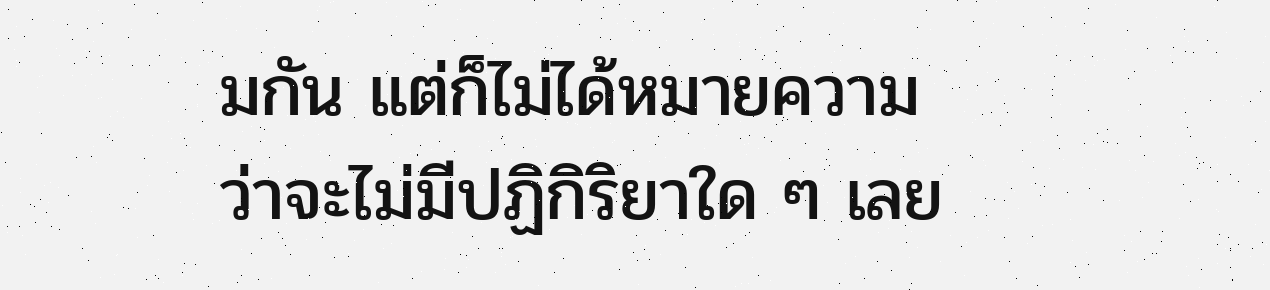มกัน แต่ก็ไม่ได้หมายความว่าจะไม่มีปฏิกิริยาใด ๆ เลย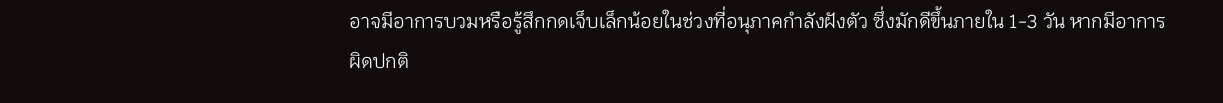อาจมีอาการบวมหรือรู้สึกกดเจ็บเล็กน้อยในช่วงที่อนุภาคกำลังฝังตัว ซึ่งมักดีขึ้นภายใน 1-3 วัน หากมีอาการผิดปกติ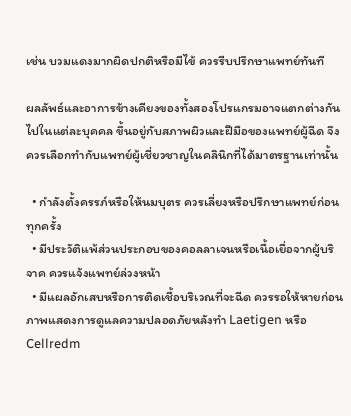เช่น บวมแดงมากผิดปกติหรือมีไข้ ควรรีบปรึกษาแพทย์ทันที

ผลลัพธ์และอาการข้างเคียงของทั้งสองโปรแกรมอาจแตกต่างกันไปในแต่ละบุคคล ขึ้นอยู่กับสภาพผิวและฝีมือของแพทย์ผู้ฉีด จึงควรเลือกทำกับแพทย์ผู้เชี่ยวชาญในคลินิกที่ได้มาตรฐานเท่านั้น

  • กำลังตั้งครรภ์หรือให้นมบุตร ควรเลี่ยงหรือปรึกษาแพทย์ก่อนทุกครั้ง
  • มีประวัติแพ้ส่วนประกอบของคอลลาเจนหรือเนื้อเยื่อจากผู้บริจาค ควรแจ้งแพทย์ล่วงหน้า
  • มีแผลอักเสบหรือการติดเชื้อบริเวณที่จะฉีด ควรรอให้หายก่อน
ภาพแสดงการดูแลความปลอดภัยหลังทำ Laetigen หรือ Cellredm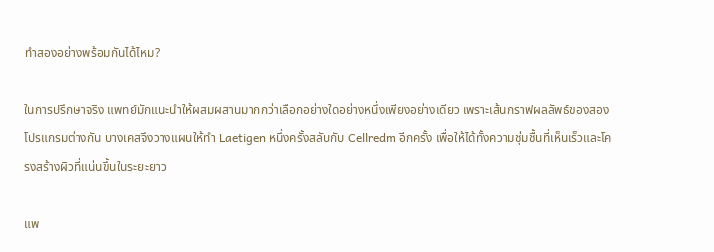ทำสองอย่างพร้อมกันได้ไหม?

ในการปรึกษาจริง แพทย์มักแนะนำให้ผสมผสานมากกว่าเลือกอย่างใดอย่างหนึ่งเพียงอย่างเดียว เพราะเส้นกราฟผลลัพธ์ของสองโปรแกรมต่างกัน บางเคสจึงวางแผนให้ทำ Laetigen หนึ่งครั้งสลับกับ Cellredm อีกครั้ง เพื่อให้ได้ทั้งความชุ่มชื้นที่เห็นเร็วและโครงสร้างผิวที่แน่นขึ้นในระยะยาว

แพ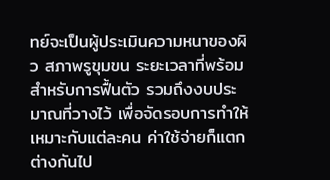ทย์จะเป็นผู้ประเมินความหนาของผิว สภาพรูขุมขน ระยะเวลาที่พร้อมสำหรับการฟื้นตัว รวมถึงงบประมาณที่วางไว้ เพื่อจัดรอบการทำให้เหมาะกับแต่ละคน ค่าใช้จ่ายก็แตกต่างกันไป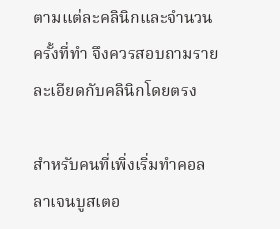ตามแต่ละคลินิกและจำนวนครั้งที่ทำ จึงควรสอบถามรายละเอียดกับคลินิกโดยตรง

สำหรับคนที่เพิ่งเริ่มทำคอลลาเจนบูสเตอ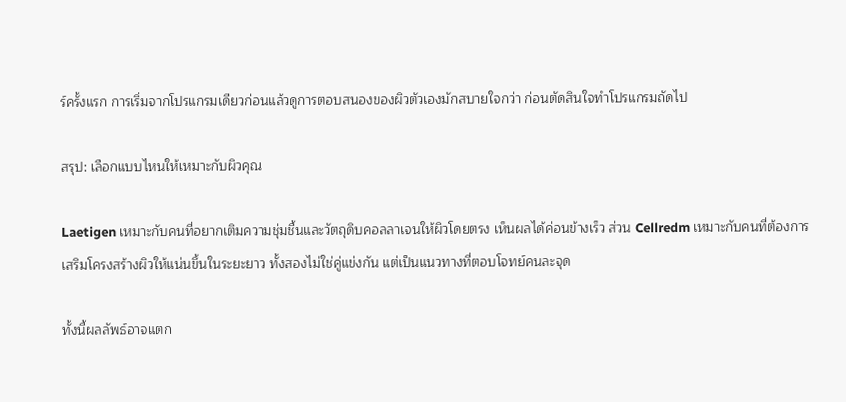ร์ครั้งแรก การเริ่มจากโปรแกรมเดียวก่อนแล้วดูการตอบสนองของผิวตัวเองมักสบายใจกว่า ก่อนตัดสินใจทำโปรแกรมถัดไป

สรุป: เลือกแบบไหนให้เหมาะกับผิวคุณ

Laetigen เหมาะกับคนที่อยากเติมความชุ่มชื้นและวัตถุดิบคอลลาเจนให้ผิวโดยตรง เห็นผลได้ค่อนข้างเร็ว ส่วน Cellredm เหมาะกับคนที่ต้องการเสริมโครงสร้างผิวให้แน่นขึ้นในระยะยาว ทั้งสองไม่ใช่คู่แข่งกัน แต่เป็นแนวทางที่ตอบโจทย์คนละจุด

ทั้งนี้ผลลัพธ์อาจแตก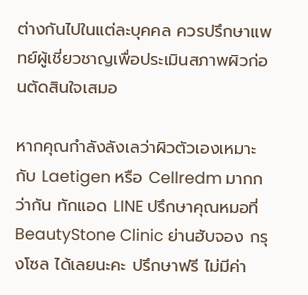ต่างกันไปในแต่ละบุคคล ควรปรึกษาแพทย์ผู้เชี่ยวชาญเพื่อประเมินสภาพผิวก่อนตัดสินใจเสมอ

หากคุณกำลังลังเลว่าผิวตัวเองเหมาะกับ Laetigen หรือ Cellredm มากกว่ากัน ทักแอด LINE ปรึกษาคุณหมอที่ BeautyStone Clinic ย่านฮับจอง กรุงโซล ได้เลยนะคะ ปรึกษาฟรี ไม่มีค่า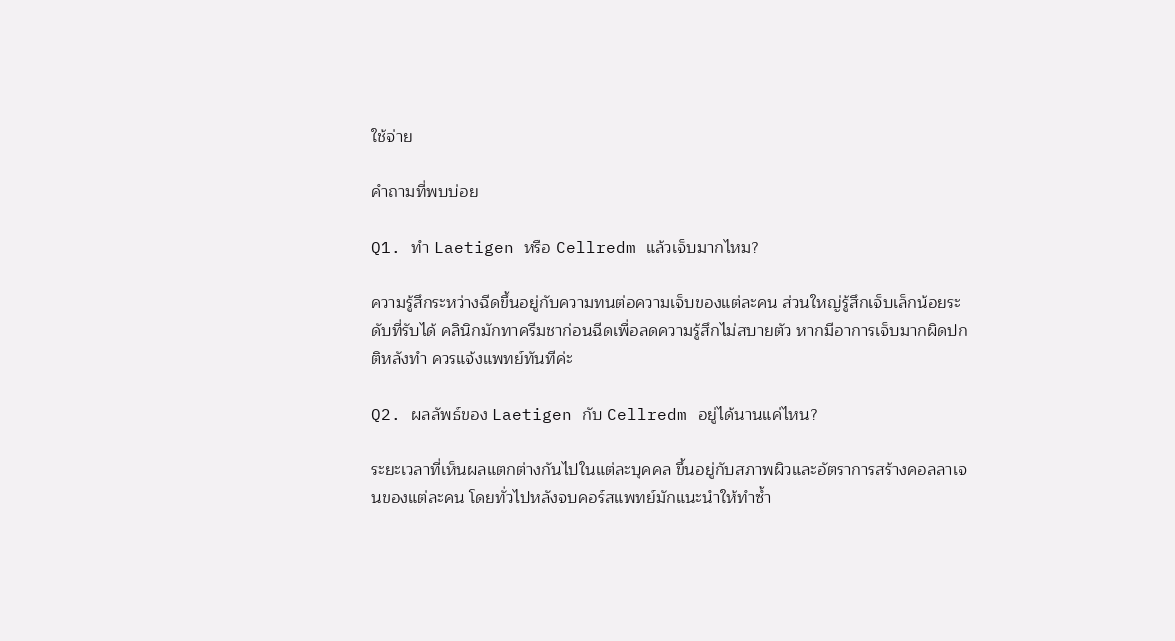ใช้จ่าย

คำถามที่พบบ่อย

Q1. ทำ Laetigen หรือ Cellredm แล้วเจ็บมากไหม?

ความรู้สึกระหว่างฉีดขึ้นอยู่กับความทนต่อความเจ็บของแต่ละคน ส่วนใหญ่รู้สึกเจ็บเล็กน้อยระดับที่รับได้ คลินิกมักทาครีมชาก่อนฉีดเพื่อลดความรู้สึกไม่สบายตัว หากมีอาการเจ็บมากผิดปกติหลังทำ ควรแจ้งแพทย์ทันทีค่ะ

Q2. ผลลัพธ์ของ Laetigen กับ Cellredm อยู่ได้นานแค่ไหน?

ระยะเวลาที่เห็นผลแตกต่างกันไปในแต่ละบุคคล ขึ้นอยู่กับสภาพผิวและอัตราการสร้างคอลลาเจนของแต่ละคน โดยทั่วไปหลังจบคอร์สแพทย์มักแนะนำให้ทำซ้ำ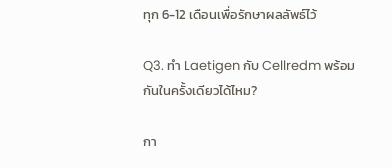ทุก 6-12 เดือนเพื่อรักษาผลลัพธ์ไว้

Q3. ทำ Laetigen กับ Cellredm พร้อมกันในครั้งเดียวได้ไหม?

กา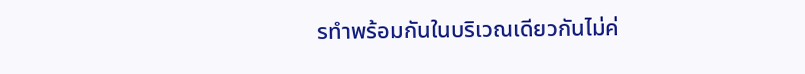รทำพร้อมกันในบริเวณเดียวกันไม่ค่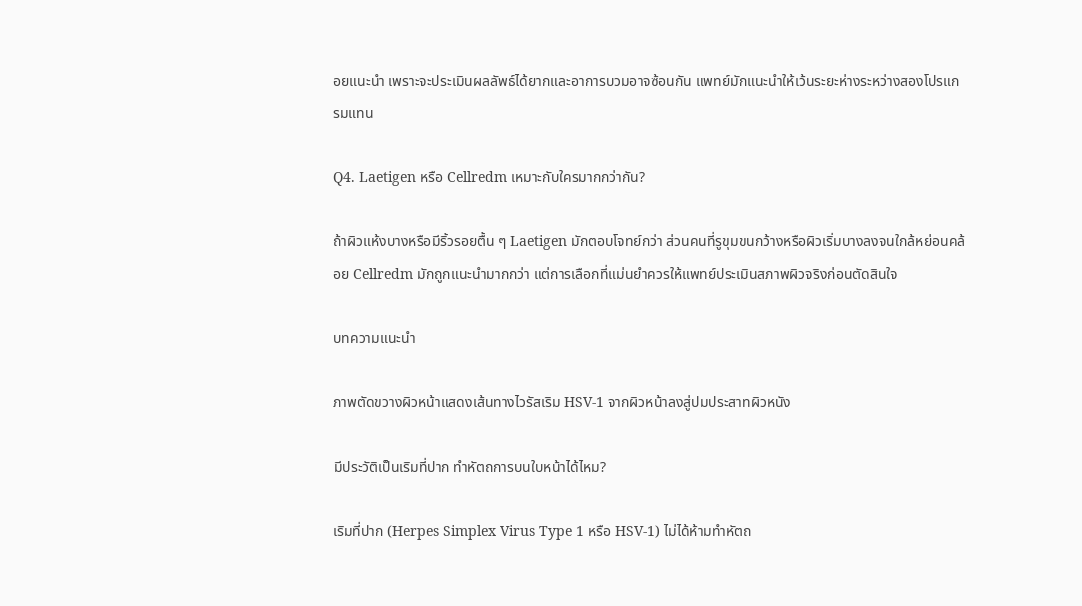อยแนะนำ เพราะจะประเมินผลลัพธ์ได้ยากและอาการบวมอาจซ้อนกัน แพทย์มักแนะนำให้เว้นระยะห่างระหว่างสองโปรแกรมแทน

Q4. Laetigen หรือ Cellredm เหมาะกับใครมากกว่ากัน?

ถ้าผิวแห้งบางหรือมีริ้วรอยตื้น ๆ Laetigen มักตอบโจทย์กว่า ส่วนคนที่รูขุมขนกว้างหรือผิวเริ่มบางลงจนใกล้หย่อนคล้อย Cellredm มักถูกแนะนำมากกว่า แต่การเลือกที่แม่นยำควรให้แพทย์ประเมินสภาพผิวจริงก่อนตัดสินใจ

บทความแนะนำ

ภาพตัดขวางผิวหน้าแสดงเส้นทางไวรัสเริม HSV-1 จากผิวหน้าลงสู่ปมประสาทผิวหนัง

มีประวัติเป็นเริมที่ปาก ทำหัตถการบนใบหน้าได้ไหม?

เริมที่ปาก (Herpes Simplex Virus Type 1 หรือ HSV-1) ไม่ได้ห้ามทำหัตถ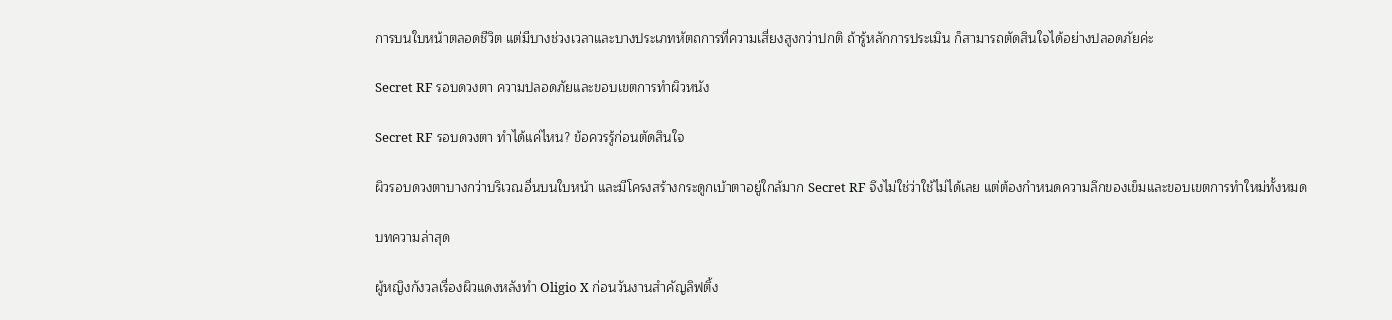การบนใบหน้าตลอดชีวิต แต่มีบางช่วงเวลาและบางประเภทหัตถการที่ความเสี่ยงสูงกว่าปกติ ถ้ารู้หลักการประเมิน ก็สามารถตัดสินใจได้อย่างปลอดภัยค่ะ

Secret RF รอบดวงตา ความปลอดภัยและขอบเขตการทำผิวหนัง

Secret RF รอบดวงตา ทำได้แค่ไหน? ข้อควรรู้ก่อนตัดสินใจ

ผิวรอบดวงตาบางกว่าบริเวณอื่นบนใบหน้า และมีโครงสร้างกระดูกเบ้าตาอยู่ใกล้มาก Secret RF จึงไม่ใช่ว่าใช้ไม่ได้เลย แต่ต้องกำหนดความลึกของเข็มและขอบเขตการทำใหม่ทั้งหมด

บทความล่าสุด

ผู้หญิงกังวลเรื่องผิวแดงหลังทำ Oligio X ก่อนวันงานสำคัญลิฟติ้ง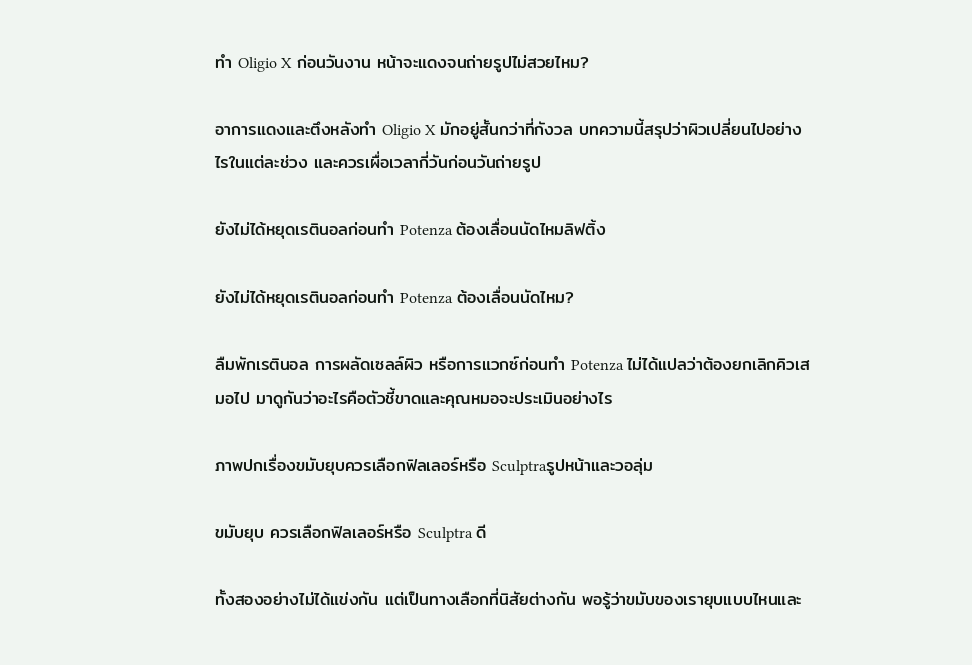ทำ Oligio X ก่อนวันงาน หน้าจะแดงจนถ่ายรูปไม่สวยไหม?

อาการแดงและตึงหลังทำ Oligio X มักอยู่สั้นกว่าที่กังวล บทความนี้สรุปว่าผิวเปลี่ยนไปอย่างไรในแต่ละช่วง และควรเผื่อเวลากี่วันก่อนวันถ่ายรูป

ยังไม่ได้หยุดเรตินอลก่อนทำ Potenza ต้องเลื่อนนัดไหมลิฟติ้ง

ยังไม่ได้หยุดเรตินอลก่อนทำ Potenza ต้องเลื่อนนัดไหม?

ลืมพักเรตินอล การผลัดเซลล์ผิว หรือการแวกซ์ก่อนทำ Potenza ไม่ได้แปลว่าต้องยกเลิกคิวเสมอไป มาดูกันว่าอะไรคือตัวชี้ขาดและคุณหมอจะประเมินอย่างไร

ภาพปกเรื่องขมับยุบควรเลือกฟิลเลอร์หรือ Sculptraรูปหน้าและวอลุ่ม

ขมับยุบ ควรเลือกฟิลเลอร์หรือ Sculptra ดี

ทั้งสองอย่างไม่ได้แข่งกัน แต่เป็นทางเลือกที่นิสัยต่างกัน พอรู้ว่าขมับของเรายุบแบบไหนและ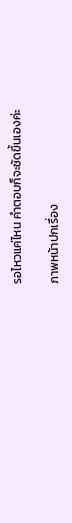รอไหวแค่ไหน คำตอบก็จะชัดขึ้นเองค่ะ

ภาพหน้าปกเรื่อง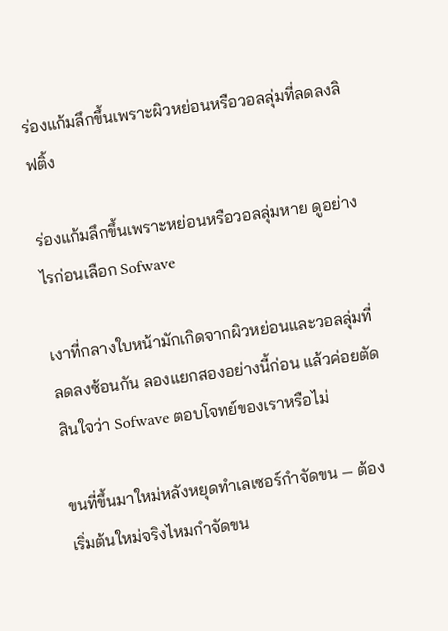ร่องแก้มลึกขึ้นเพราะผิวหย่อนหรือวอลลุ่มที่ลดลงลิฟติ้ง

ร่องแก้มลึกขึ้นเพราะหย่อนหรือวอลลุ่มหาย ดูอย่างไรก่อนเลือก Sofwave

เงาที่กลางใบหน้ามักเกิดจากผิวหย่อนและวอลลุ่มที่ลดลงซ้อนกัน ลองแยกสองอย่างนี้ก่อน แล้วค่อยตัดสินใจว่า Sofwave ตอบโจทย์ของเราหรือไม่

ขนที่ขึ้นมาใหม่หลังหยุดทำเลเซอร์กำจัดขน — ต้องเริ่มต้นใหม่จริงไหมกำจัดขน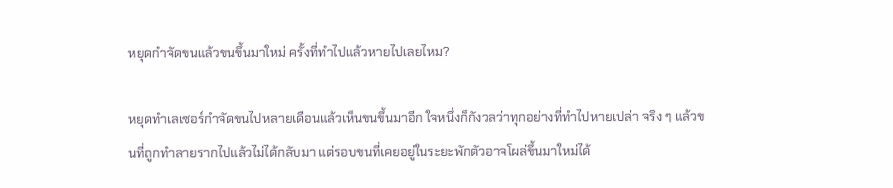หยุดกำจัดขนแล้วขนขึ้นมาใหม่ ครั้งที่ทำไปแล้วหายไปเลยไหม?

หยุดทำเลเซอร์กำจัดขนไปหลายเดือนแล้วเห็นขนขึ้นมาอีก ใจหนึ่งก็กังวลว่าทุกอย่างที่ทำไปหายเปล่า จริง ๆ แล้วขนที่ถูกทำลายรากไปแล้วไม่ได้กลับมา แต่รอบขนที่เคยอยู่ในระยะพักตัวอาจโผล่ขึ้นมาใหม่ได้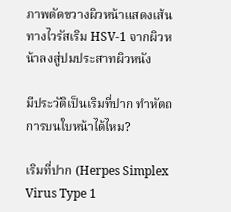ภาพตัดขวางผิวหน้าแสดงเส้นทางไวรัสเริม HSV-1 จากผิวหน้าลงสู่ปมประสาทผิวหนัง

มีประวัติเป็นเริมที่ปาก ทำหัตถการบนใบหน้าได้ไหม?

เริมที่ปาก (Herpes Simplex Virus Type 1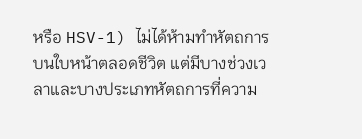หรือ HSV-1) ไม่ได้ห้ามทำหัตถการบนใบหน้าตลอดชีวิต แต่มีบางช่วงเวลาและบางประเภทหัตถการที่ความ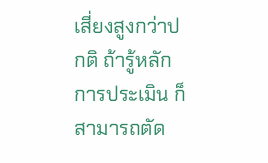เสี่ยงสูงกว่าปกติ ถ้ารู้หลักการประเมิน ก็สามารถตัด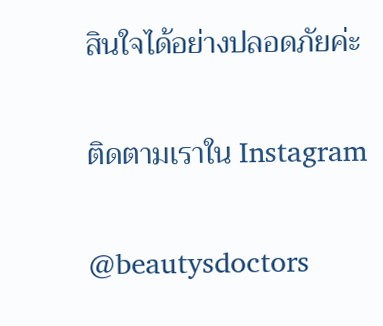สินใจได้อย่างปลอดภัยค่ะ

ติดตามเราใน Instagram

@beautysdoctors